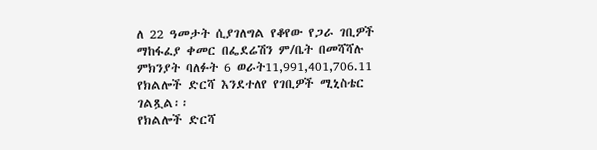ለ 22 ዓመታት ሲያገለግል የቆየው የጋራ ገቢዎች ማከፋፈያ ቀመር በፌደሬሽን ም/ቤት በመሻሻሉ ምክንያት ባለፉት 6 ወራት11,991,401,706.11 የክልሎች ድርሻ እንደተለየ የገቢዎች ሚኒስቴር ገልጿል፡፡
የክልሎች ድርሻ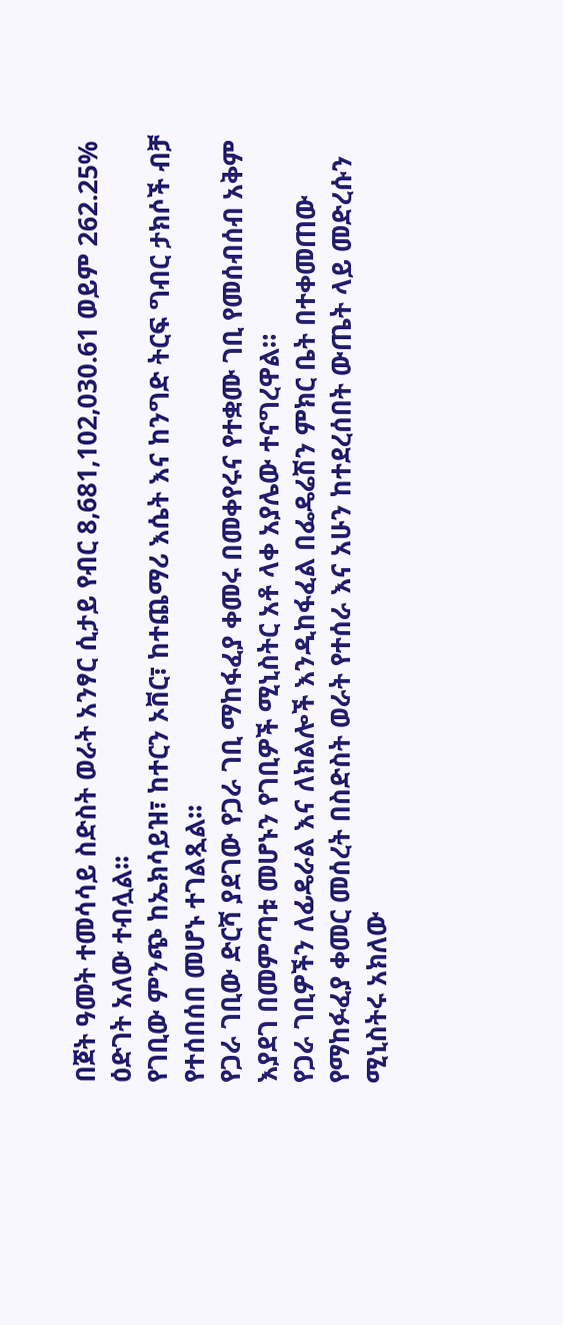በጀት ዓመት ተመሳሳይ ስድስት ወራት አንፃር ሲታይ የብር 8,681,102,030.61 ወይም 262.25% ዕድገት አለው ተብሏል፡፡
የገቢው ምንጭ ከኤክሳይዝ፣ ከተርን ኦቨር፣ ከተጨማሪ እሴት እና ከንግድ ትርፍ ግብር ታክሶች ብቻ የተሰበሰበ መሆኑ ተገልጿል፡፡
የጋራ ገቢው ድርሻ ያደገው የጋራ ገቢ ማከፋፈያ ቀመሩ በመቀየሩና የተቋሙ ገቢ የመሰብሰብ አቅም እያደገ በመምጣቱ መሆኑን የገቢዎች ሚኒስትር አቶ ላቀ አያሌው ተናግረዋል።
የጋራ ገቢዎችን ለፊዴራል እና ለክልሎች እንዲከፋፈል በፌዴሬሽን ምክር ቤት በተቀመጠው የማከፉፈያ ቀመር መሰረት በስድስት ወራት የተሰራ እና አሁን ከተደረሰበት ውጤት ላይ መድረሱን ሚኒስትሩ አክለው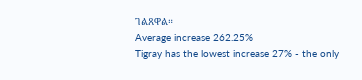ገልጸዋል።
Average increase 262.25%
Tigray has the lowest increase 27% - the only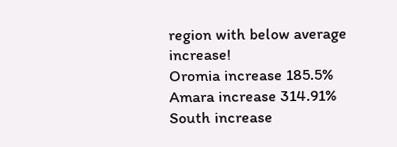region with below average increase!
Oromia increase 185.5%
Amara increase 314.91%
South increase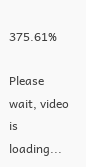375.61%

Please wait, video is loading...